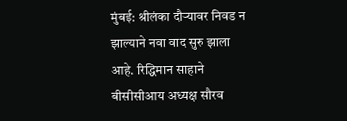मुंबई: श्रीलंका दौऱ्यावर निवड न झाल्याने नवा वाद सुरु झाला आहे. रिद्धिमान साहाने बीसीसीआय अध्यक्ष सौरव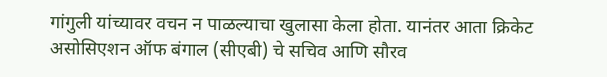गांगुली यांच्यावर वचन न पाळल्याचा खुलासा केला होता. यानंतर आता क्रिकेट असोसिएशन ऑफ बंगाल (सीएबी) चे सचिव आणि सौरव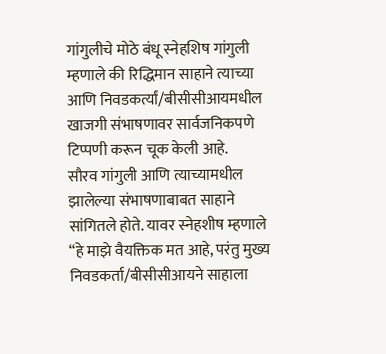गांगुलीचे मोठे बंधू स्नेहशिष गांगुली म्हणाले की रिद्धिमान साहाने त्याच्या आणि निवडकर्त्यां/बीसीसीआयमधील खाजगी संभाषणावर सार्वजनिकपणे टिप्पणी करून चूक केली आहे.
सौरव गांगुली आणि त्याच्यामधील झालेल्या संभाषणाबाबत साहाने सांगितले होते. यावर स्नेहशीष म्हणाले “हे माझे वैयक्तिक मत आहे, परंतु मुख्य निवडकर्ता/बीसीसीआयने साहाला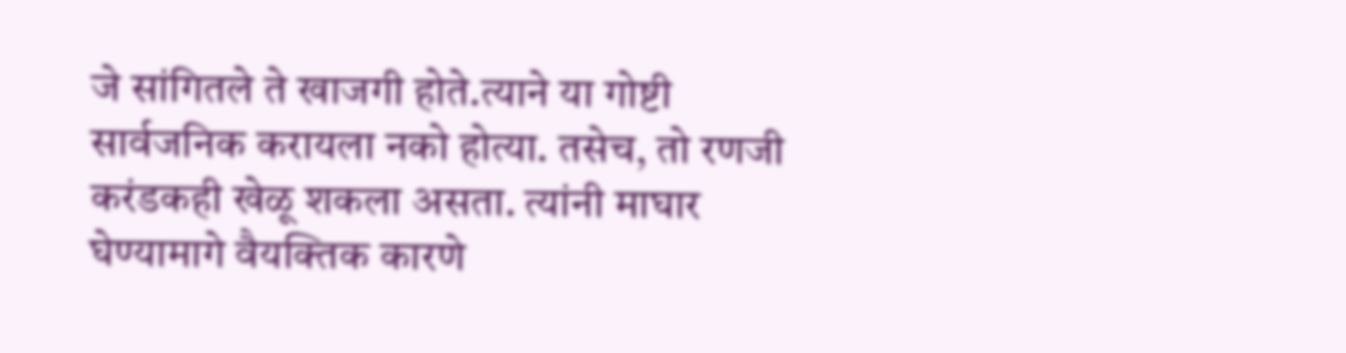जे सांगितले ते खाजगी होते.त्याने या गोष्टी सार्वजनिक करायला नको होत्या. तसेच, तो रणजी करंडकही खेळू शकला असता. त्यांनी माघार घेण्यामागे वैयक्तिक कारणे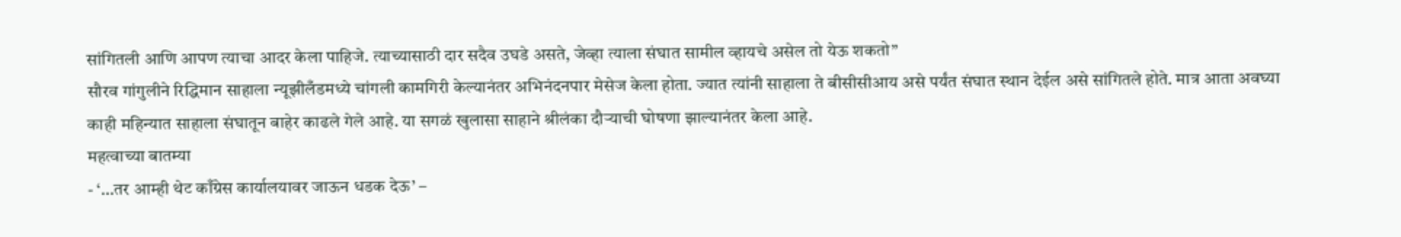सांगितली आणि आपण त्याचा आदर केला पाहिजे. त्याच्यासाठी दार सदैव उघडे असते, जेव्हा त्याला संघात सामील व्हायचे असेल तो येऊ शकतो”
सौरव गांगुलीने रिद्धिमान साहाला न्यूझीलँडमध्ये चांगली कामगिरी केल्यानंतर अभिनंदनपार मेसेज केला होता. ज्यात त्यांनी साहाला ते बीसीसीआय असे पर्यंत संघात स्थान देईल असे सांगितले होते. मात्र आता अवघ्या काही महिन्यात साहाला संघातून बाहेर काढले गेले आहे. या सगळं खुलासा साहाने श्रीलंका दौऱ्याची घोषणा झाल्यानंतर केला आहे.
महत्वाच्या बातम्या
- ‘…तर आम्ही थेट काँग्रेस कार्यालयावर जाऊन धडक देऊ’ –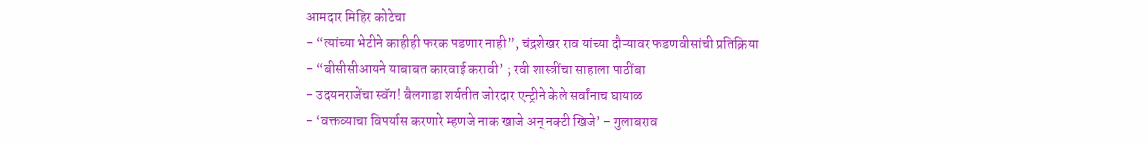आमदार मिहिर कोटेचा
- “त्यांच्या भेटीने काहीही फरक पडणार नाही”, चंद्रशेखर राव यांच्या दौऱ्यावर फडणवीसांची प्रतिक्रिया
- “बीसीसीआयने याबाबत कारवाई करावी’ ; रवी शास्त्रींचा साहाला पाठींबा
- उदयनराजेंचा स्वॅग! बैलगाडा शर्यतीत जोरदार एन्ट्रीने केले सर्वांनाच घायाळ
- ‘वक्तव्याचा विपर्यास करणारे म्हणजे नाक खाजे अन् नक्टी खिजे’ – गुलाबराव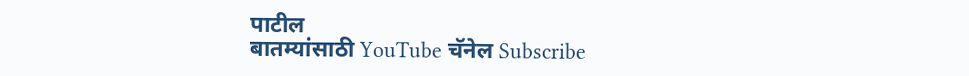पाटील
बातम्यांसाठी YouTube चॅनेल Subscribe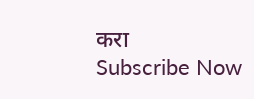करा
Subscribe Now